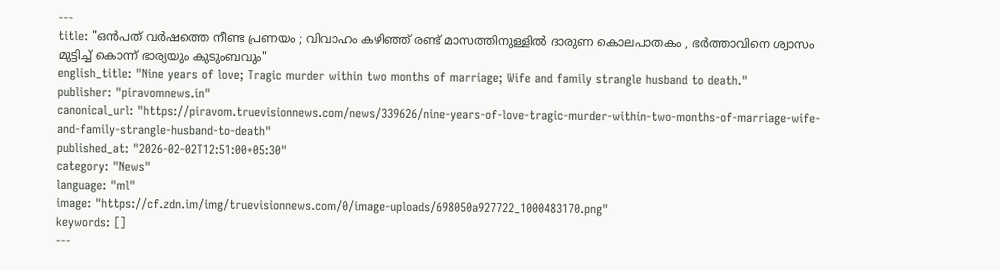---
title: "ഒൻപത് വർഷത്തെ നീണ്ട പ്രണയം ; വിവാഹം കഴിഞ്ഞ് രണ്ട് മാസത്തിനുള്ളിൽ ദാരുണ കൊലപാതകം , ഭർത്താവിനെ ശ്വാസം മുട്ടിച്ച് കൊന്ന് ഭാര്യയും കുടുംബവും"
english_title: "Nine years of love; Tragic murder within two months of marriage; Wife and family strangle husband to death."
publisher: "piravomnews.in"
canonical_url: "https://piravom.truevisionnews.com/news/339626/nine-years-of-love-tragic-murder-within-two-months-of-marriage-wife-and-family-strangle-husband-to-death"
published_at: "2026-02-02T12:51:00+05:30"
category: "News"
language: "ml"
image: "https://cf.zdn.im/img/truevisionnews.com/0/image-uploads/698050a927722_1000483170.png"
keywords: []
---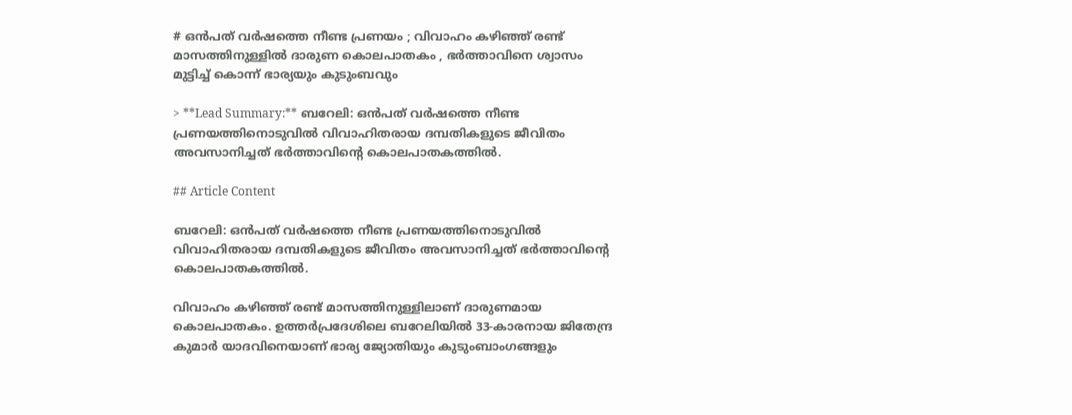# ഒൻപത് വർഷത്തെ നീണ്ട പ്രണയം ; വിവാഹം കഴിഞ്ഞ് രണ്ട് മാസത്തിനുള്ളിൽ ദാരുണ കൊലപാതകം , ഭർത്താവിനെ ശ്വാസം മുട്ടിച്ച് കൊന്ന് ഭാര്യയും കുടുംബവും

> **Lead Summary:** ബറേലി: ഒൻപത് വർഷത്തെ നീണ്ട പ്രണയത്തിനൊടുവിൽ വിവാഹിതരായ ദമ്പതികളുടെ ജീവിതം അവസാനിച്ചത് ഭർത്താവിന്റെ കൊലപാതകത്തിൽ.

## Article Content

ബറേലി: ഒൻപത് വർഷത്തെ നീണ്ട പ്രണയത്തിനൊടുവിൽ വിവാഹിതരായ ദമ്പതികളുടെ ജീവിതം അവസാനിച്ചത് ഭർത്താവിന്റെ കൊലപാതകത്തിൽ.

വിവാഹം കഴിഞ്ഞ് രണ്ട് മാസത്തിനുള്ളിലാണ് ദാരുണമായ കൊലപാതകം. ഉത്തർപ്രദേശിലെ ബറേലിയിൽ 33-കാരനായ ജിതേന്ദ്ര കുമാർ യാദവിനെയാണ് ഭാര്യ ജ്യോതിയും കുടുംബാംഗങ്ങളും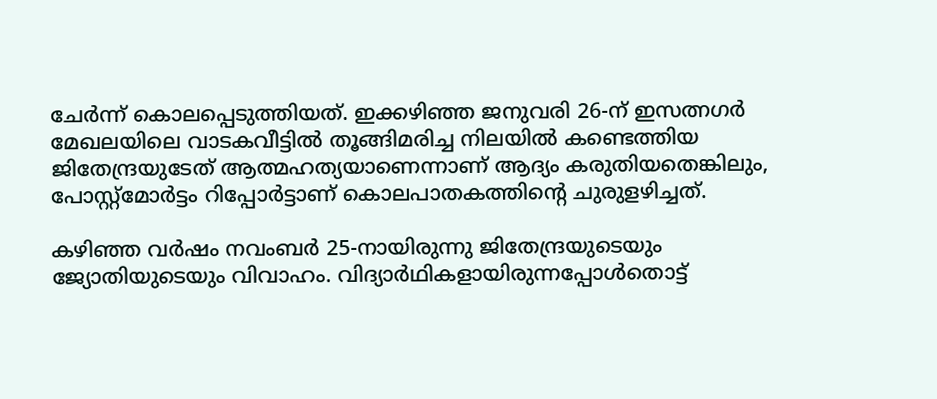ചേർന്ന് കൊലപ്പെടുത്തിയത്. ഇക്കഴിഞ്ഞ ജനുവരി 26-ന് ഇസത്ന‌ഗർ മേഖലയിലെ വാടകവീട്ടിൽ തൂങ്ങിമരിച്ച നിലയിൽ കണ്ടെത്തിയ ജിതേന്ദ്രയുടേത് ആത്മഹത്യയാണെന്നാണ് ആദ്യം കരുതിയതെങ്കിലും, പോസ്റ്റ്മോർട്ടം റിപ്പോർട്ടാണ് കൊലപാതകത്തിൻ്റെ ചുരുളഴിച്ചത്.

കഴിഞ്ഞ വർഷം നവംബർ 25-നായിരുന്നു ജിതേന്ദ്രയുടെയും ജ്യോതിയുടെയും വിവാഹം. വിദ്യാർഥികളായിരുന്നപ്പോൾതൊട്ട്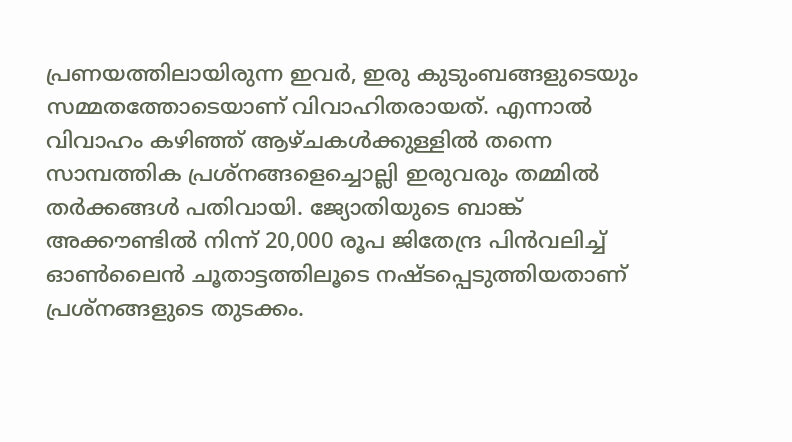പ്രണയത്തിലായിരുന്ന ഇവർ, ഇരു കുടുംബങ്ങളുടെയും സമ്മതത്തോടെയാണ് വിവാഹിതരായത്. എന്നാൽ വിവാഹം കഴിഞ്ഞ് ആഴ്‌ചകൾക്കുള്ളിൽ തന്നെ സാമ്പത്തിക പ്രശ്നങ്ങളെച്ചൊല്ലി ഇരുവരും തമ്മിൽ തർക്കങ്ങൾ പതിവായി. ജ്യോതിയുടെ ബാങ്ക് അക്കൗണ്ടിൽ നിന്ന് 20,000 രൂപ ജിതേന്ദ്ര പിൻവലിച്ച് ഓൺലൈൻ ചൂതാട്ടത്തിലൂടെ നഷ്ടപ്പെടുത്തിയതാണ് പ്രശ്‌നങ്ങളുടെ തുടക്കം.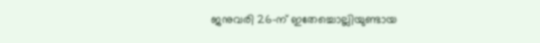ജനുവരി 26-ന് ഇതേച്ചൊല്ലിയുണ്ടായ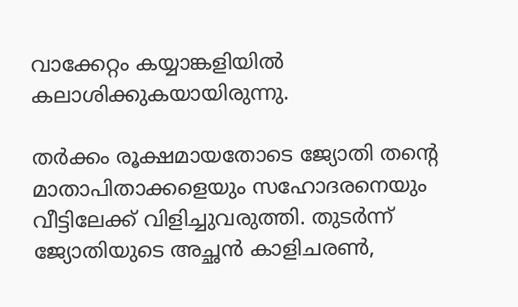വാക്കേറ്റം കയ്യാങ്കളിയിൽ കലാശിക്കുകയായിരുന്നു.

തർക്കം രൂക്ഷമായതോടെ ജ്യോതി തൻ്റെ മാതാപിതാക്കളെയും സഹോദരനെയും വീട്ടിലേക്ക് വിളിച്ചുവരുത്തി. തുടർന്ന് ജ്യോതിയുടെ അച്ഛൻ കാളിചരൺ,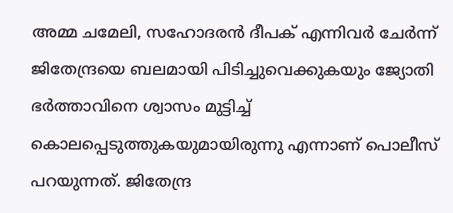അമ്മ ചമേലി, സഹോദരൻ ദീപക് എന്നിവർ ചേർന്ന് ജിതേന്ദ്രയെ ബലമായി പിടിച്ചുവെക്കുകയും ജ്യോതി ഭർത്താവിനെ ശ്വാസം മുട്ടിച്ച് കൊലപ്പെടുത്തുകയുമായിരുന്നു എന്നാണ് പൊലീസ് പറയുന്നത്. ജിതേന്ദ്ര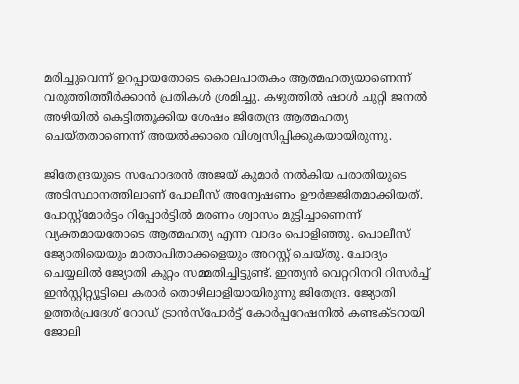മരിച്ചുവെന്ന് ഉറപ്പായതോടെ കൊലപാതകം ആത്മഹത്യയാണെന്ന് വരുത്തിത്തീർക്കാൻ പ്രതികൾ ശ്രമിച്ചു. കഴുത്തിൽ ഷാൾ ചുറ്റി ജനൽ അഴിയിൽ കെട്ടിത്തൂക്കിയ ശേഷം ജിതേന്ദ്ര ആത്മഹത്യ ചെയ്‌തതാണെന്ന് അയൽക്കാരെ വിശ്വസിപ്പിക്കുകയായിരുന്നു.

ജിതേന്ദ്രയുടെ സഹോദരൻ അജയ് കുമാർ നൽകിയ പരാതിയുടെ അടിസ്ഥാനത്തിലാണ് പോലീസ് അന്വേഷണം ഊർജ്ജിതമാക്കിയത്. പോസ്റ്റ്മോർട്ടം റിപ്പോർട്ടിൽ മരണം ശ്വാസം മുട്ടിച്ചാണെന്ന് വ്യക്തമായതോടെ ആത്മഹത്യ എന്ന വാദം പൊളിഞ്ഞു. പൊലീസ് ജ്യോതിയെയും മാതാപിതാക്കളെയും അറസ്റ്റ് ചെയ്തു. ചോദ്യം ചെയ്യലിൽ ജ്യോതി കുറ്റം സമ്മതിച്ചിട്ടുണ്ട്. ഇന്ത്യൻ വെറ്ററിനറി റിസർച്ച് ഇൻസ്റ്റിറ്റ്യൂട്ടിലെ കരാർ തൊഴിലാളിയായിരുന്നു ജിതേന്ദ്ര. ജ്യോതി ഉത്തർപ്രദേശ് റോഡ് ട്രാൻസ്പോർട്ട് കോർപ്പറേഷനിൽ കണ്ടക്ടറായി ജോലി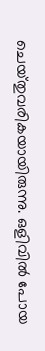ചെയ്‌തുവരികയായിരുന്നു. ഒളിവിൽ പോയ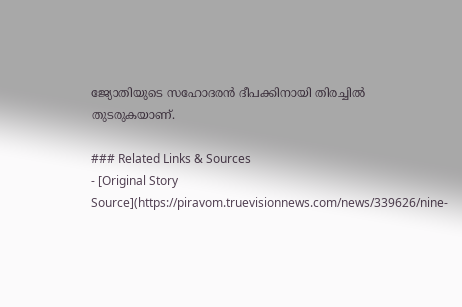ജ്യോതിയുടെ സഹോദരൻ ദീപക്കിനായി തിരച്ചിൽ തുടരുകയാണ്.

### Related Links & Sources
- [Original Story Source](https://piravom.truevisionnews.com/news/339626/nine-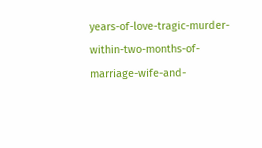years-of-love-tragic-murder-within-two-months-of-marriage-wife-and-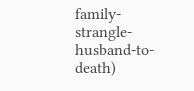family-strangle-husband-to-death)